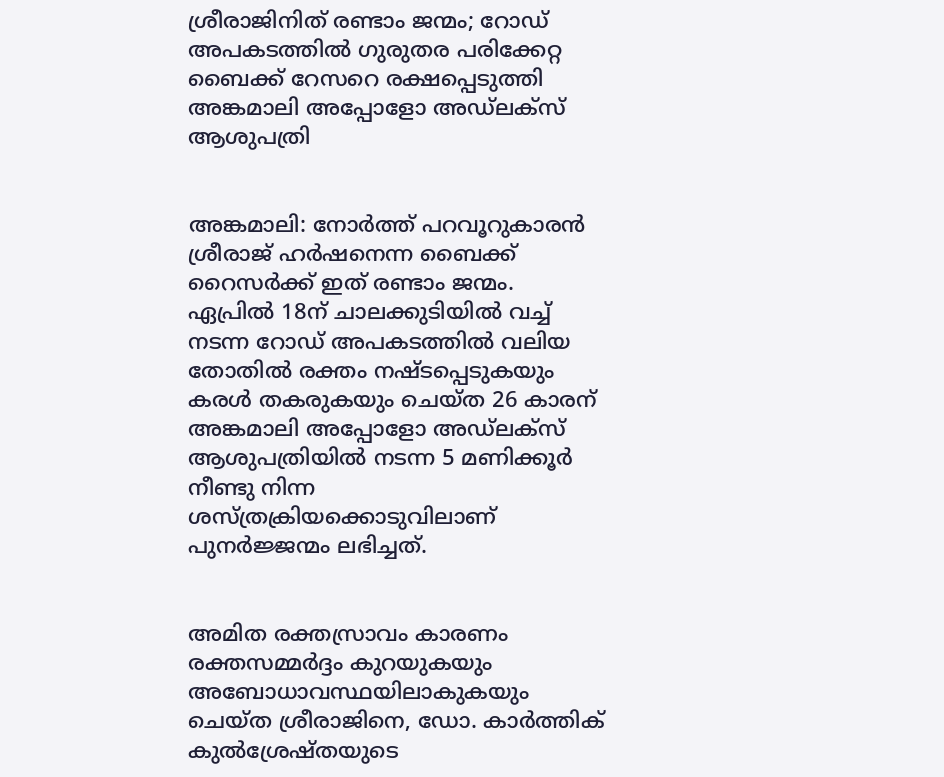ശ്രീരാജിനിത് രണ്ടാം ജന്മം; റോഡ് അപകടത്തില്‍ ഗുരുതര പരിക്കേറ്റ ബൈക്ക് റേസറെ രക്ഷപ്പെടുത്തി അങ്കമാലി അപ്പോളോ അഡ്‌ലക്‌സ് ആശുപത്രി


അങ്കമാലി: നോര്‍ത്ത് പറവൂറുകാരന്‍ ശ്രീരാജ് ഹര്‍ഷനെന്ന ബൈക്ക് റൈസര്‍ക്ക് ഇത് രണ്ടാം ജന്മം. ഏപ്രില്‍ 18ന് ചാലക്കുടിയില്‍ വച്ച് നടന്ന റോഡ് അപകടത്തില്‍ വലിയ തോതില്‍ രക്തം നഷ്ടപ്പെടുകയും കരള്‍ തകരുകയും ചെയ്ത 26 കാരന് അങ്കമാലി അപ്പോളോ അഡ്‌ലക്‌സ് ആശുപത്രിയില്‍ നടന്ന 5 മണിക്കൂര്‍ നീണ്ടു നിന്ന ശസ്ത്രക്രിയക്കൊടുവിലാണ് പുനര്‍ജ്ജന്മം ലഭിച്ചത്.


അമിത രക്തസ്രാവം കാരണം രക്തസമ്മര്‍ദ്ദം കുറയുകയും അബോധാവസ്ഥയിലാകുകയും ചെയ്ത ശ്രീരാജിനെ, ഡോ. കാര്‍ത്തിക് കുല്‍ശ്രേഷ്തയുടെ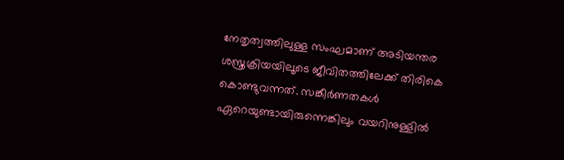നേതൃത്വത്തിലുള്ള സംഘമാണ് അടിയന്തര ശസ്ത്രക്രിയയിലൂടെ ജീവിതത്തിലേക്ക് തിരികെ കൊണ്ടുവന്നത്. സങ്കീര്‍ണതകള്‍ ഏറെയുണ്ടായിരുന്നെങ്കിലും വയറിനുള്ളില്‍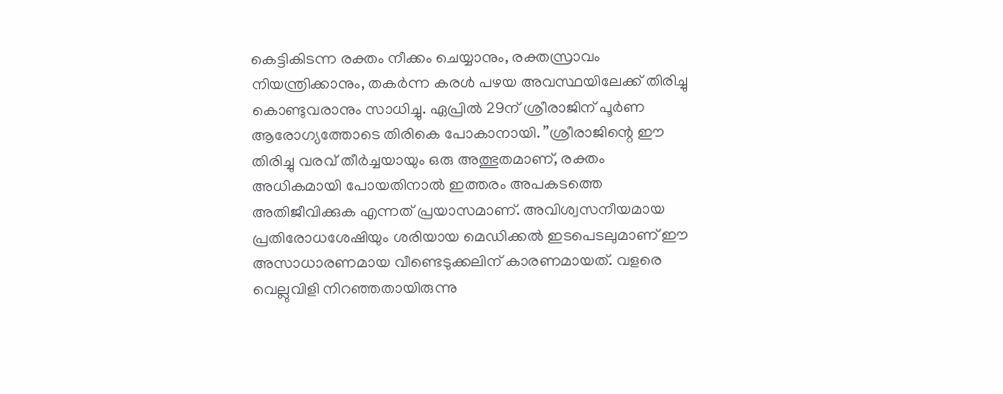കെട്ടികിടന്ന രക്തം നീക്കം ചെയ്യാനും, രക്തസ്രാവം നിയന്ത്രിക്കാനും, തകര്‍ന്ന കരള്‍ പഴയ അവസ്ഥയിലേക്ക് തിരിച്ചു കൊണ്ടുവരാനും സാധിച്ചു. ഏപ്രില്‍ 29ന് ശ്രീരാജിന് പൂര്‍ണ ആരോഗ്യത്തോടെ തിരികെ പോകാനായി. ”ശ്രീരാജിന്റെ ഈ തിരിച്ചു വരവ് തീര്‍ച്ചയായും ഒരു അത്ഭുതമാണ്, രക്തം അധികമായി പോയതിനാല്‍ ഇത്തരം അപകടത്തെ അതിജീവിക്കുക എന്നത് പ്രയാസമാണ്. അവിശ്വസനീയമായ പ്രതിരോധശേഷിയും ശരിയായ മെഡിക്കല്‍ ഇടപെടലുമാണ് ഈ അസാധാരണമായ വീണ്ടെടുക്കലിന് കാരണമായത്. വളരെ വെല്ലുവിളി നിറഞ്ഞതായിരുന്നു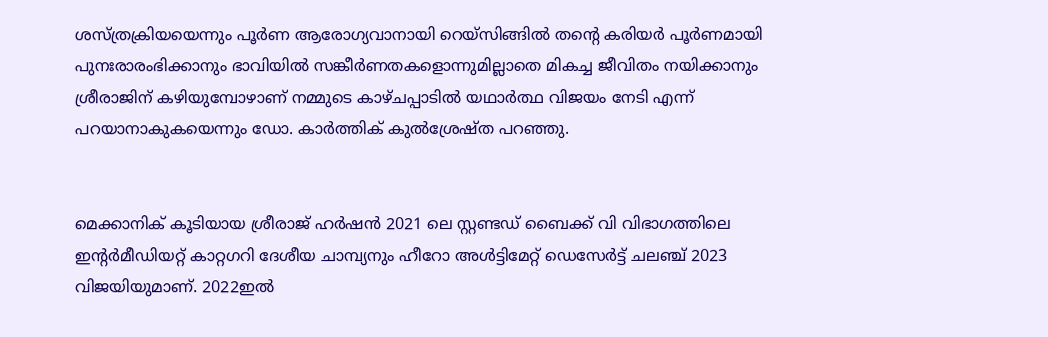ശസ്ത്രക്രിയയെന്നും പൂര്‍ണ ആരോഗ്യവാനായി റെയ്‌സിങ്ങില്‍ തന്റെ കരിയര്‍ പൂര്‍ണമായി പുനഃരാരംഭിക്കാനും ഭാവിയില്‍ സങ്കീര്‍ണതകളൊന്നുമില്ലാതെ മികച്ച ജീവിതം നയിക്കാനും ശ്രീരാജിന് കഴിയുമ്പോഴാണ് നമ്മുടെ കാഴ്ചപ്പാടില്‍ യഥാര്‍ത്ഥ വിജയം നേടി എന്ന് പറയാനാകുകയെന്നും ഡോ. കാര്‍ത്തിക് കുല്‍ശ്രേഷ്ത പറഞ്ഞു.


മെക്കാനിക് കൂടിയായ ശ്രീരാജ് ഹര്‍ഷന്‍ 2021 ലെ സ്റ്റണ്ടഡ് ബൈക്ക് വി വിഭാഗത്തിലെ ഇന്റര്‍മീഡിയറ്റ് കാറ്റഗറി ദേശീയ ചാമ്പ്യനും ഹീറോ അള്‍ട്ടിമേറ്റ് ഡെസേര്‍ട്ട് ചലഞ്ച് 2023 വിജയിയുമാണ്. 2022ഇല്‍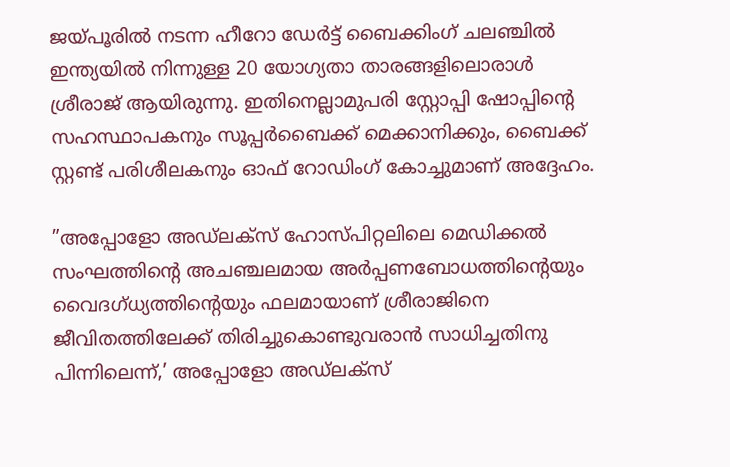ജയ്പൂരില്‍ നടന്ന ഹീറോ ഡേര്‍ട്ട് ബൈക്കിംഗ് ചലഞ്ചില്‍ ഇന്ത്യയില്‍ നിന്നുള്ള 20 യോഗ്യതാ താരങ്ങളിലൊരാള്‍ ശ്രീരാജ് ആയിരുന്നു. ഇതിനെല്ലാമുപരി സ്റ്റോപ്പി ഷോപ്പിന്റെ സഹസ്ഥാപകനും സൂപ്പര്‍ബൈക്ക് മെക്കാനിക്കും, ബൈക്ക് സ്റ്റണ്ട് പരിശീലകനും ഓഫ് റോഡിംഗ് കോച്ചുമാണ് അദ്ദേഹം.

”അപ്പോളോ അഡ്ലക്സ് ഹോസ്പിറ്റലിലെ മെഡിക്കല്‍ സംഘത്തിന്റെ അചഞ്ചലമായ അര്‍പ്പണബോധത്തിന്റെയും വൈദഗ്ധ്യത്തിന്റെയും ഫലമായാണ് ശ്രീരാജിനെ ജീവിതത്തിലേക്ക് തിരിച്ചുകൊണ്ടുവരാന്‍ സാധിച്ചതിനു പിന്നിലെന്ന്,’ അപ്പോളോ അഡ്ലക്സ്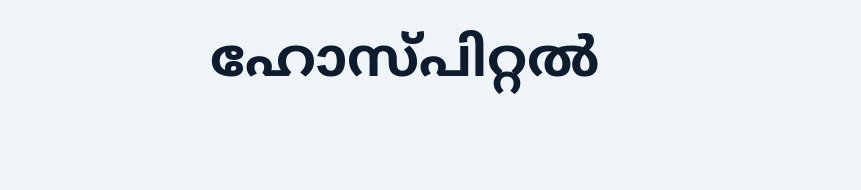ഹോസ്പിറ്റല്‍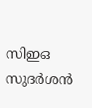സിഇഒ സുദര്‍ശന്‍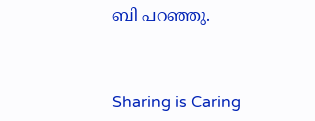ബി പറഞ്ഞു.



Sharing is Caring